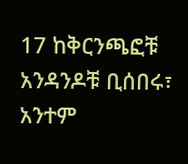17 ከቅርንጫፎቹ አንዳንዶቹ ቢሰበሩ፣ አንተም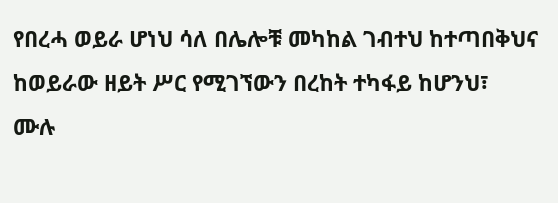የበረሓ ወይራ ሆነህ ሳለ በሌሎቹ መካከል ገብተህ ከተጣበቅህና ከወይራው ዘይት ሥር የሚገኘውን በረከት ተካፋይ ከሆንህ፣
ሙሉ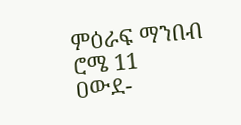ምዕራፍ ማንበብ ሮሜ 11
ዐውደ-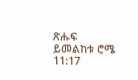ጽሑፍ ይመልከቱ ሮሜ 11:17